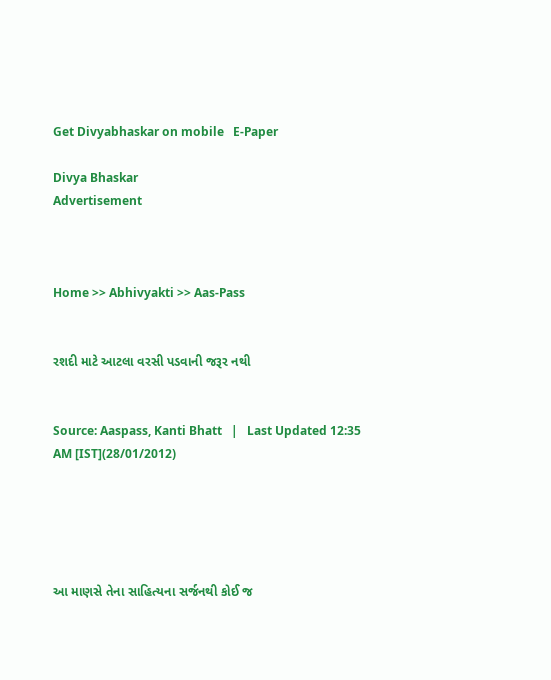Get Divyabhaskar on mobile   E-Paper

Divya Bhaskar
Advertisement



Home >> Abhivyakti >> Aas-Pass


રશદી માટે આટલા વરસી પડવાની જરૂર નથી


Source: Aaspass, Kanti Bhatt   |   Last Updated 12:35 AM [IST](28/01/2012)





આ માણસે તેના સાહિત્યના સર્જનથી કોઈ જ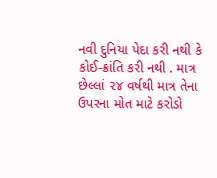નવી દુનિયા પેદા કરી નથી કે કોઈ-ક્રાંતિ કરી નથી . માત્ર છેલ્લાં ૨૪ વર્ષથી માત્ર તેના ઉપરના મોત માટે કરોડો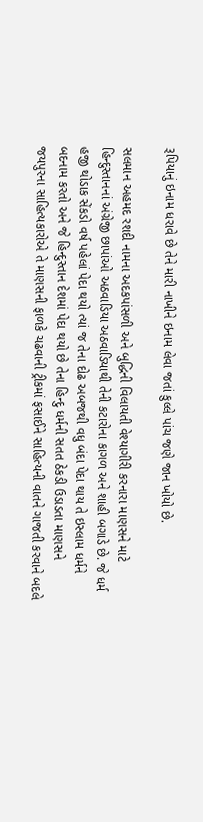રૂપિયાનું ઇનામ ધરાવે છે તેને મારી નાખીને ઇનામ લેવા જતાં કુલ્લે પાંચ જણે જાન ખોયો છે.

સલમાન અહમદ રશદી નામના અદકપાંસળી અને બુદ્ધિની વિલાયતી વેશ્યાગીરી કરનારા માણસને માટે હિન્દુસ્તાનનાં અંગ્રેજી છાપાંઓ અઠવાડિયા અઠવાડિયાથી તેની કટારોના કાગળ અને શાહી બગાડે છે. જે ધર્મ હજી થોડાક સેંકડો વર્ષ પહેલાં પેદા થયો ત્યાં જ તેના દોઢ અબજથી વધુ બંદા પેદા થાય તે ઇસ્લામ ધર્મને બદનામ કરતો અને જે હિન્દુસ્તાન દેશમાં પેદા થયો છે તેના હિન્દુ ધર્મની સતત ઠેકડી ઉડાડતા માણસને જયપુરના સાહિત્યકારોએ તે માણસની ફાળકે ચઢવાની ટ્રીકમાં ફસાઈને સાહિત્યની વાતને ગાજતી કરવાને બદલે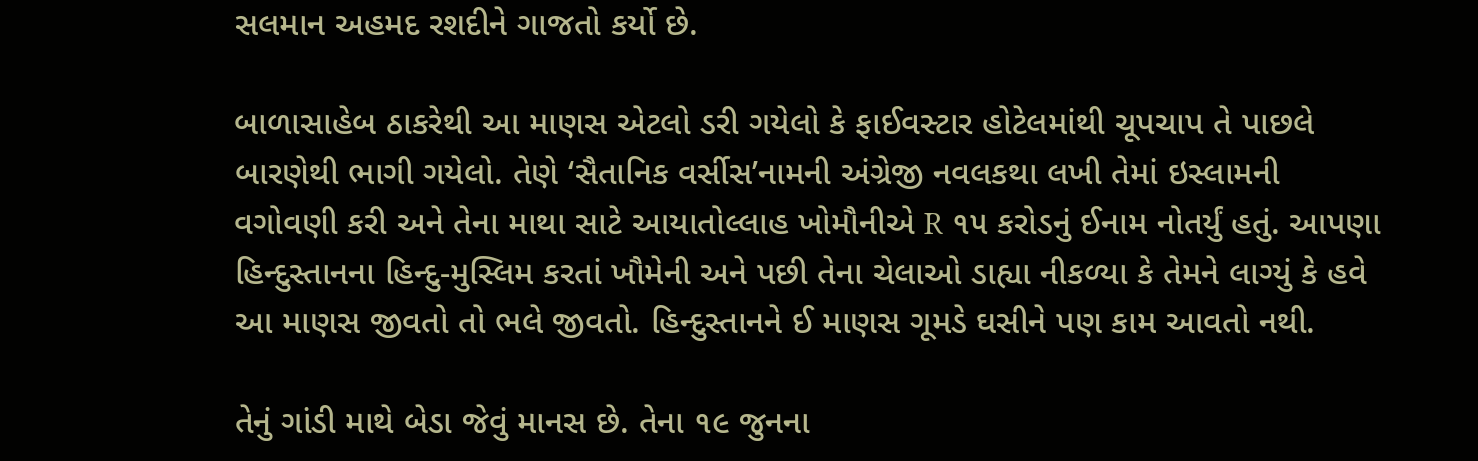સલમાન અહમદ રશદીને ગાજતો કર્યો છે.

બાળાસાહેબ ઠાકરેથી આ માણસ એટલો ડરી ગયેલો કે ફાઈવસ્ટાર હોટેલમાંથી ચૂપચાપ તે પાછલે બારણેથી ભાગી ગયેલો. તેણે ‘સૈતાનિક વર્સીસ’નામની અંગ્રેજી નવલકથા લખી તેમાં ઇસ્લામની વગોવણી કરી અને તેના માથા સાટે આયાતોલ્લાહ ખોમૌનીએ R ૧૫ કરોડનું ઈનામ નોતર્યું હતું. આપણા હિન્દુસ્તાનના હિન્દુ-મુસ્લિમ કરતાં ખૌમેની અને પછી તેના ચેલાઓ ડાહ્યા નીકળ્યા કે તેમને લાગ્યું કે હવે આ માણસ જીવતો તો ભલે જીવતો. હિન્દુસ્તાનને ઈ માણસ ગૂમડે ઘસીને પણ કામ આવતો નથી.

તેનું ગાંડી માથે બેડા જેવું માનસ છે. તેના ૧૯ જુનના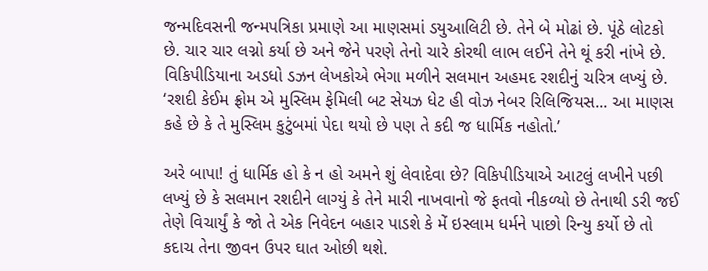જન્મદિવસની જન્મપત્રિકા પ્રમાણે આ માણસમાં ડયુઆલિટી છે. તેને બે મોઢાં છે. પૂંઠે લોટકો છે. ચાર ચાર લગ્નો કર્યા છે અને જેને પરણે તેનો ચારે કોરથી લાભ લઈને તેને થૂં કરી નાંખે છે. વિકિપીડિયાના અડધો ડઝન લેખકોએ ભેગા મળીને સલમાન અહમદ રશદીનું ચરિત્ર લખ્યું છે. ‘રશદી કેઈમ ફ્રોમ એ મુસ્લિમ ફેમિલી બટ સેયઝ ધેટ હી વોઝ નેબર રિલિજિયસ... આ માણસ કહે છે કે તે મુસ્લિમ કુટુંબમાં પેદા થયો છે પણ તે કદી જ ધાર્મિક નહોતો.’

અરે બાપા! તું ધાર્મિક હો કે ન હો અમને શું લેવાદેવા છે? વિકિપીડિયાએ આટલું લખીને પછી લખ્યું છે કે સલમાન રશદીને લાગ્યું કે તેને મારી નાખવાનો જે ફતવો નીકળ્યો છે તેનાથી ડરી જઈ તેણે વિચાર્યું કે જો તે એક નિવેદન બહાર પાડશે કે મેં ઇસ્લામ ધર્મને પાછો રિન્યુ કર્યો છે તો કદાચ તેના જીવન ઉપર ઘાત ઓછી થશે.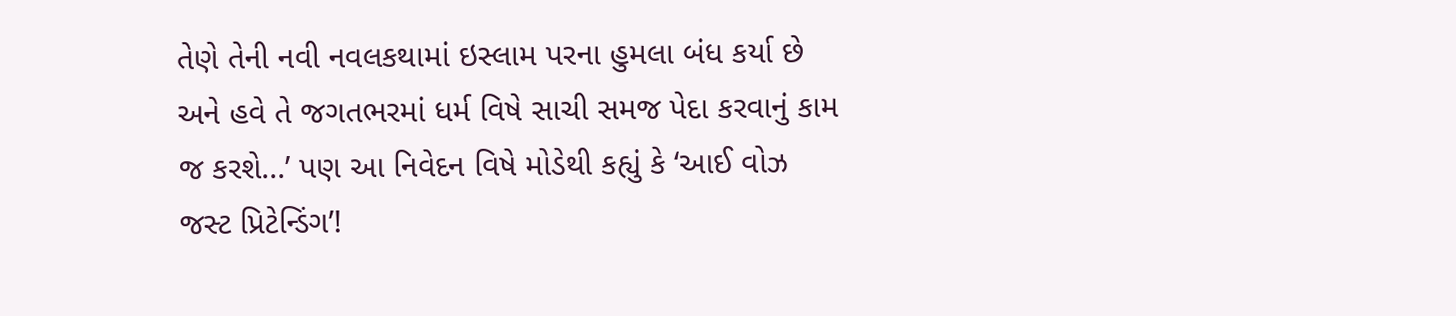તેણે તેની નવી નવલકથામાં ઇસ્લામ પરના હુમલા બંધ કર્યા છે અને હવે તે જગતભરમાં ધર્મ વિષે સાચી સમજ પેદા કરવાનું કામ જ કરશે...’ પણ આ નિવેદન વિષે મોડેથી કહ્યું કે ‘આઈ વોઝ જસ્ટ પ્રિટેન્ડિંગ’!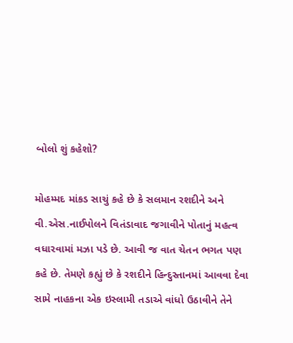બોલો શું કહેશો?

મોહમ્મદ માંકડ સાચું કહે છે કે સલમાન રશદીને અને વી.એસ.નાઈપોલને વિતંડાવાદ જગાવીને પોતાનું મહત્વ વધારવામાં મઝા પડે છે. આવી જ વાત ચેતન ભગત પણ કહે છે. તેમણે કહ્યું છે કે રશદીને હિન્દુસ્તાનમાં આવવા દેવા સામે નાહકના એક ઇસ્લામી તડાએ વાંધો ઉઠાવીને તેને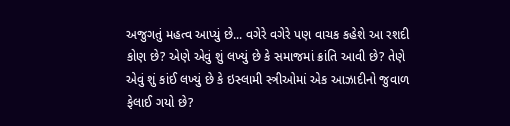અજુગતું મહત્વ આપ્યું છે... વગેરે વગેરે પણ વાચક કહેશે આ રશદી કોણ છે? એણે એવું શું લખ્યું છે કે સમાજમાં ક્રાંતિ આવી છે? તેણે એવું શું કાંઈ લખ્યું છે કે ઇસ્લામી સ્ત્રીઓમાં એક આઝાદીનો જુવાળ ફેલાઈ ગયો છે?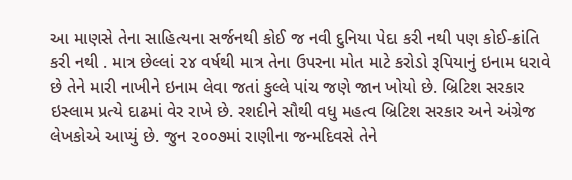આ માણસે તેના સાહિત્યના સર્જનથી કોઈ જ નવી દુનિયા પેદા કરી નથી પણ કોઈ-ક્રાંતિ કરી નથી . માત્ર છેલ્લાં ૨૪ વર્ષથી માત્ર તેના ઉપરના મોત માટે કરોડો રૂપિયાનું ઇનામ ધરાવે છે તેને મારી નાખીને ઇનામ લેવા જતાં કુલ્લે પાંચ જણે જાન ખોયો છે. બ્રિટિશ સરકાર ઇસ્લામ પ્રત્યે દાઢમાં વેર રાખે છે. રશદીને સૌથી વધુ મહત્વ બ્રિટિશ સરકાર અને અંગ્રેજ લેખકોએ આપ્યું છે. જુન ૨૦૦૭માં રાણીના જન્મદિવસે તેને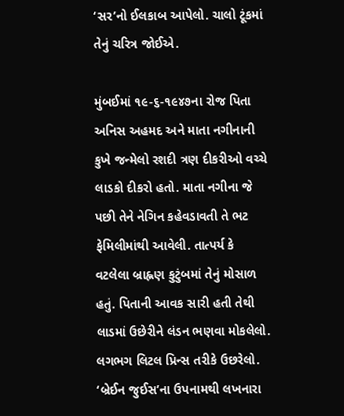‘સર’નો ઈલકાબ આપેલો. ચાલો ટૂંકમાં તેનું ચરિત્ર જોઈએ.

મુંબઈમાં ૧૯-૬-૧૯૪૭ના રોજ પિતા અનિસ અહમદ અને માતા નગીનાની કુખે જન્મેલો રશદી ત્રણ દીકરીઓ વચ્ચે લાડકો દીકરો હતો. માતા નગીના જે પછી તેને નેગિન કહેવડાવતી તે ભટ ફેમિલીમાંથી આવેલી. તાત્પર્ય કે વટલેલા બ્રાહ્નણ કુટુંબમાં તેનું મોસાળ હતું. પિતાની આવક સારી હતી તેથી લાડમાં ઉછેરીને લંડન ભણવા મોકલેલો. લગભગ લિટલ પ્રિન્સ તરીકે ઉછરેલો. ‘બ્રેઈન જુઈસ’ના ઉપનામથી લખનારા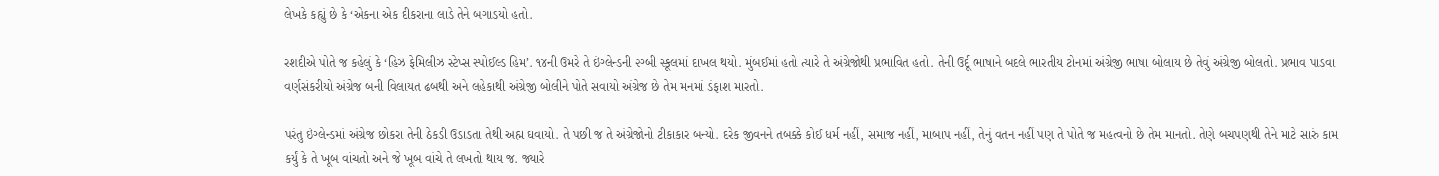લેખકે કહ્યું છે કે ‘એકના એક દીકરાના લાડે તેને બગાડયો હતો.

રશદીએ પોતે જ કહેલું કે ‘હિઝ ફેમિલીઝ સ્ટેપ્સ સ્પોઈલ્ડ હિમ’. ૧૪ની ઉમરે તે ઇંગ્લેન્ડની ૨ગ્બી સ્કૂલમાં દાખલ થયો. મુંબઈમાં હતો ત્યારે તે અંગ્રેજોથી પ્રભાવિત હતો. તેની ઉર્દૂ ભાષાને બદલે ભારતીય ટોનમાં અંગ્રેજી ભાષા બોલાય છે તેવું અંગ્રેજી બોલતો. પ્રભાવ પાડવા વર્ણસંકરીયો અંગ્રેજ બની વિલાયત ઢબથી અને લહેકાથી અંગ્રેજી બોલીને પોતે સવાયો અંગ્રેજ છે તેમ મનમાં ડંફાશ મારતો.

પરંતુ ઇંગ્લેન્ડમાં અંગ્રેજ છોકરા તેની ઠેકડી ઉડાડતા તેથી અહ્મ ઘવાયો. તે પછી જ તે અંગ્રેજોનો ટીકાકાર બન્યો. દરેક જીવનને તબક્કે કોઈ ધર્મ નહીં, સમાજ નહીં, માબાપ નહીં, તેનું વતન નહીં પણ તે પોતે જ મહત્વનો છે તેમ માનતો. તેણે બચપણથી તેને માટે સારું કામ કર્યું કે તે ખૂબ વાંચતો અને જે ખૂબ વાંચે તે લખતો થાય જ. જ્યારે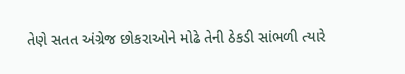તેણે સતત અંગ્રેજ છોકરાઓને મોઢે તેની ઠેકડી સાંભળી ત્યારે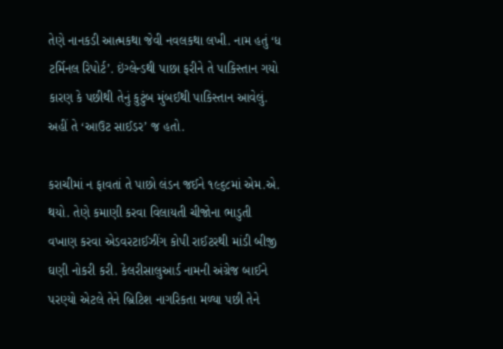તેણે નાનકડી આત્મકથા જેવી નવલકથા લખી. નામ હતું ‘ધ ટર્મિનલ રિપોર્ટ’. ઇંગ્લેન્ડથી પાછા ફરીને તે પાકિસ્તાન ગયો કારણ કે પછીથી તેનું કુટુંબ મુંબઈથી પાકિસ્તાન આવેલું. અહીં તે ‘આઉટ સાઈડર’ જ હતો.

કરાચીમાં ન ફાવતાં તે પાછો લંડન જઈને ૧૯૬૮માં એમ.એ. થયો. તેણે કમાણી કરવા વિલાયતી ચીજોના ભાડુતી વખાણ કરવા એડવરટાઈઝીંગ કોપી રાઈટરથી માંડી બીજી ઘણી નોકરી કરી. કેલરીસાલુઆર્ડ નામની અંગ્રેજ બાઈને પરણ્યો એટલે તેને બ્રિટિશ નાગરિકતા મળ્યા પછી તેને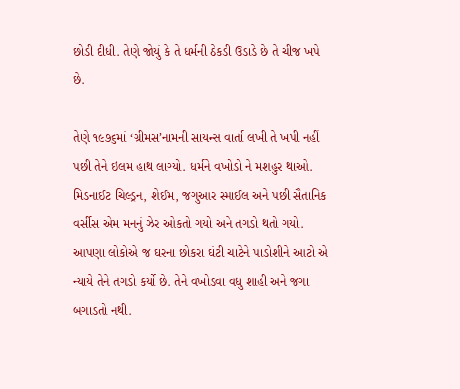છોડી દીધી. તેણે જોયું કે તે ધર્મની ઠેકડી ઉડાડે છે તે ચીજ ખપે છે.

તેણે ૧૯૭૬માં ‘ગ્રીમસ’નામની સાયન્સ વાર્તા લખી તે ખપી નહીં પછી તેને ઇલમ હાથ લાગ્યો. ધર્મને વખોડો ને મશહુર થાઓ. મિડનાઈટ ચિલ્ડ્રન, શેઈમ, જગુઆર સ્માઈલ અને પછી સૈતાનિક વર્સીસ એમ મનનું ઝેર ઓકતો ગયો અને તગડો થતો ગયો. આપણા લોકોએ જ ઘરના છોકરા ઘંટી ચાટેને પાડોશીને આટો એ ન્યાયે તેને તગડો કર્યો છે. તેને વખોડવા વધુ શાહી અને જગા બગાડતો નથી.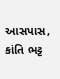આસપાસ, કાંતિ ભટ્ટ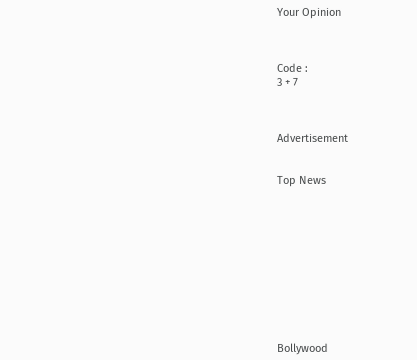Your Opinion



Code :
3 + 7



Advertisement


Top News











Bollywood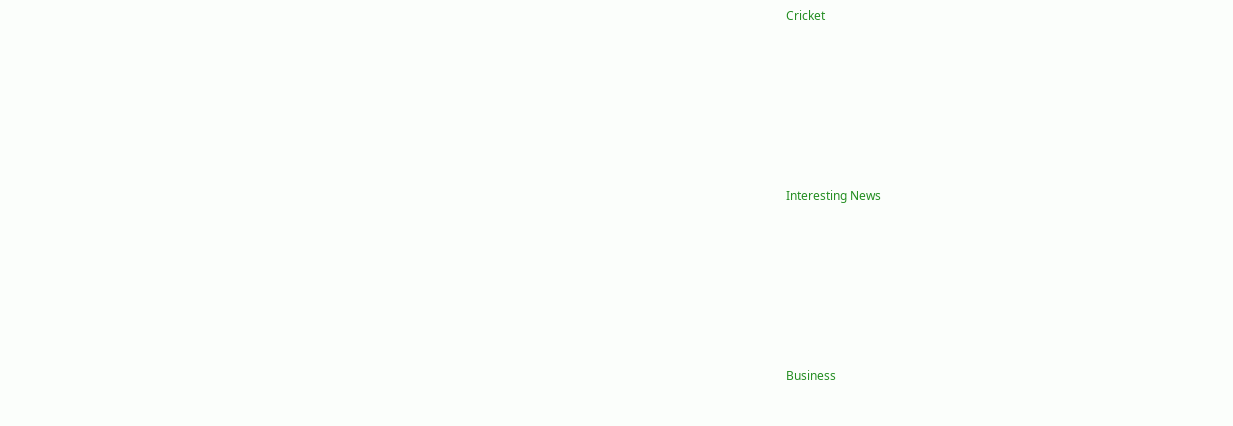Cricket











Interesting News











Business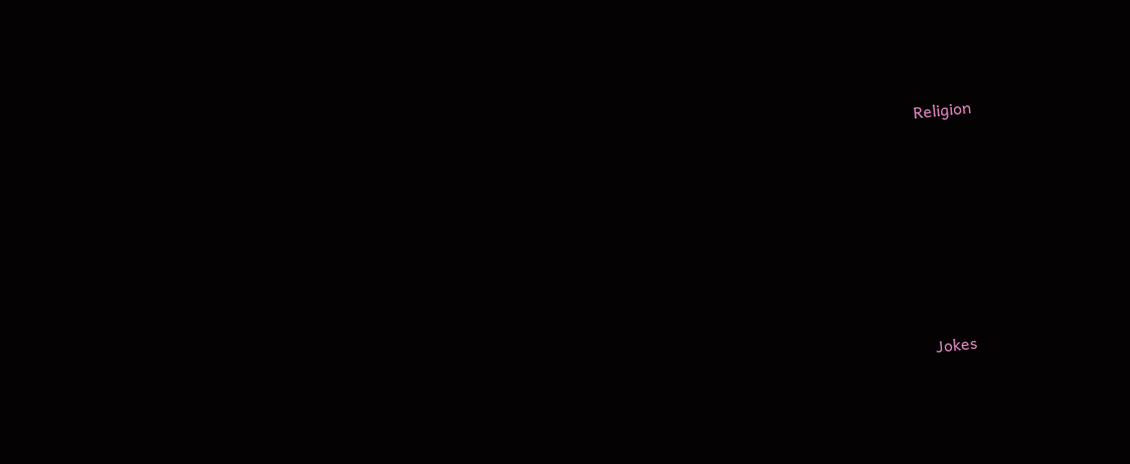Religion











Jokes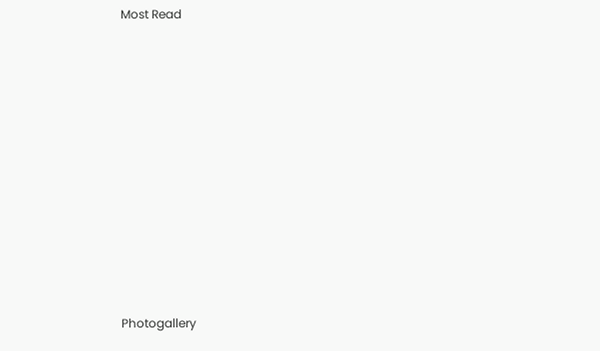Most Read











Photogallery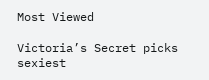Most Viewed

Victoria’s Secret picks sexiest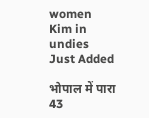women
Kim in undies
Just Added

भोपाल में पारा 43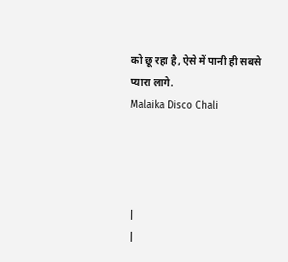को छू रहा है, ऐसे में पानी ही सबसे प्यारा लागे.
Malaika Disco Chali




|
|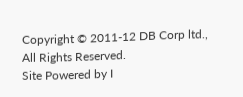Copyright © 2011-12 DB Corp ltd., All Rights Reserved.
Site Powered by I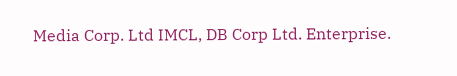Media Corp. Ltd IMCL, DB Corp Ltd. Enterprise.